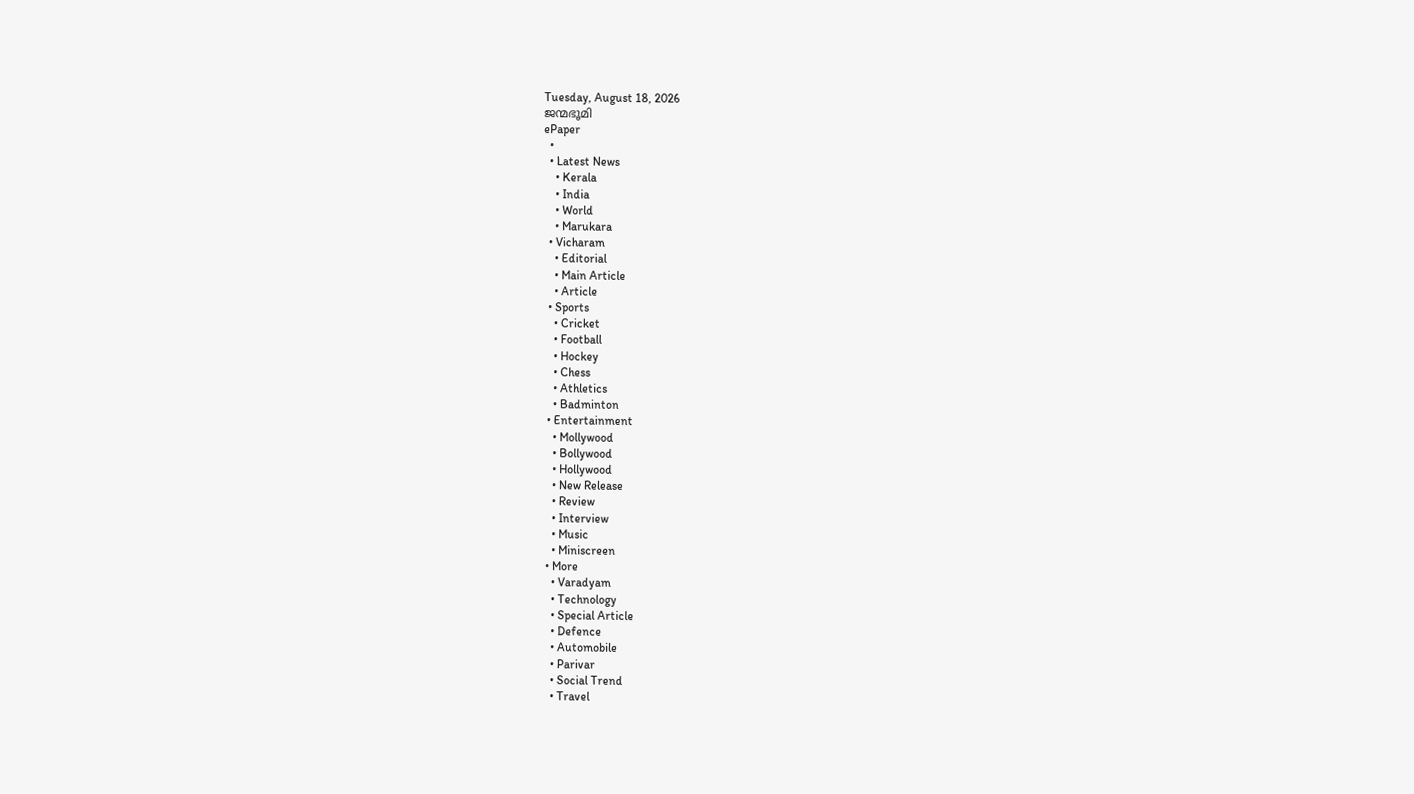Tuesday, August 18, 2026
ജന്മഭൂമി
ePaper
  •
  • Latest News
    • Kerala
    • India
    • World
    • Marukara
  • Vicharam
    • Editorial
    • Main Article
    • Article
  • Sports
    • Cricket
    • Football
    • Hockey
    • Chess
    • Athletics
    • Badminton
  • Entertainment
    • Mollywood
    • Bollywood
    • Hollywood
    • New Release
    • Review
    • Interview
    • Music
    • Miniscreen
  • More
    • Varadyam
    • Technology
    • Special Article
    • Defence
    • Automobile
    • Parivar
    • Social Trend
    • Travel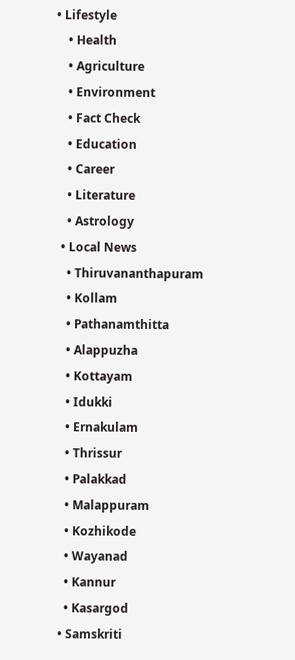• Lifestyle
    • Health
    • Agriculture
    • Environment
    • Fact Check
    • Education
    • Career
    • Literature
    • Astrology
  • Local News
    • Thiruvananthapuram
    • Kollam
    • Pathanamthitta
    • Alappuzha
    • Kottayam
    • Idukki
    • Ernakulam
    • Thrissur
    • Palakkad
    • Malappuram
    • Kozhikode
    • Wayanad
    • Kannur
    • Kasargod
  • Samskriti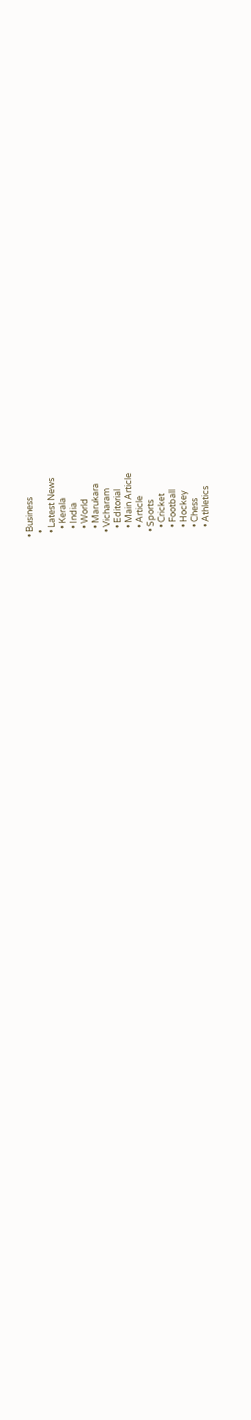• Business
  •
  • Latest News
    • Kerala
    • India
    • World
    • Marukara
  • Vicharam
    • Editorial
    • Main Article
    • Article
  • Sports
    • Cricket
    • Football
    • Hockey
    • Chess
    • Athletics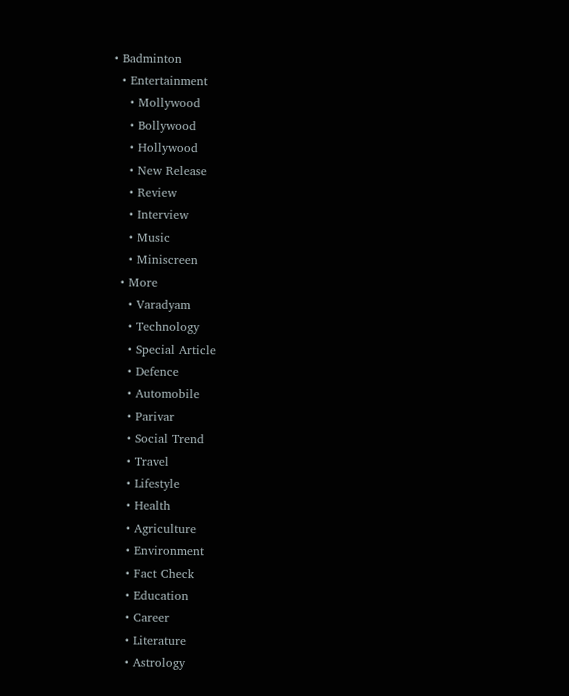• Badminton
  • Entertainment
    • Mollywood
    • Bollywood
    • Hollywood
    • New Release
    • Review
    • Interview
    • Music
    • Miniscreen
  • More
    • Varadyam
    • Technology
    • Special Article
    • Defence
    • Automobile
    • Parivar
    • Social Trend
    • Travel
    • Lifestyle
    • Health
    • Agriculture
    • Environment
    • Fact Check
    • Education
    • Career
    • Literature
    • Astrology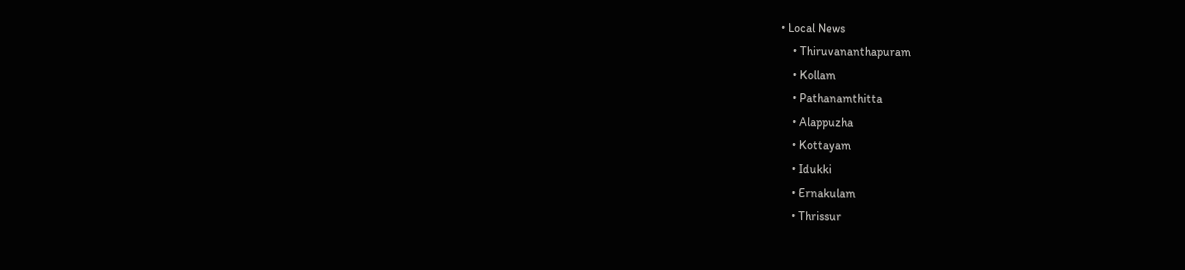• Local News
    • Thiruvananthapuram
    • Kollam
    • Pathanamthitta
    • Alappuzha
    • Kottayam
    • Idukki
    • Ernakulam
    • Thrissur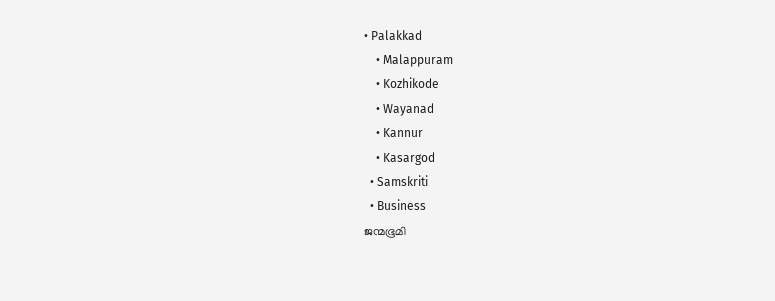• Palakkad
    • Malappuram
    • Kozhikode
    • Wayanad
    • Kannur
    • Kasargod
  • Samskriti
  • Business
ജന്മഭൂമി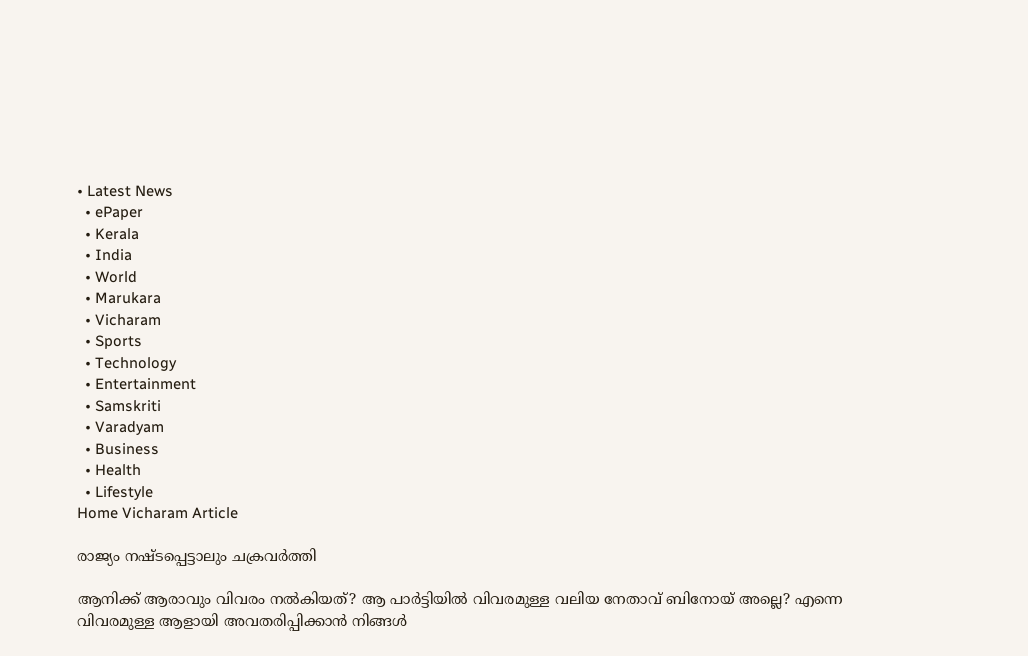• Latest News
  • ePaper
  • Kerala
  • India
  • World
  • Marukara
  • Vicharam
  • Sports
  • Technology
  • Entertainment
  • Samskriti
  • Varadyam
  • Business
  • Health
  • Lifestyle
Home Vicharam Article

രാജ്യം നഷ്ടപ്പെട്ടാലും ചക്രവര്‍ത്തി

ആനിക്ക് ആരാവും വിവരം നല്‍കിയത്? ആ പാര്‍ട്ടിയില്‍ വിവരമുള്ള വലിയ നേതാവ് ബിനോയ് അല്ലെ? എന്നെ വിവരമുള്ള ആളായി അവതരിപ്പിക്കാന്‍ നിങ്ങള്‍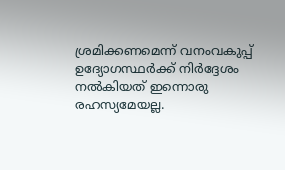ശ്രമിക്കണമെന്ന് വനംവകുപ്പ് ഉദ്യോഗസ്ഥര്‍ക്ക് നിര്‍ദ്ദേശം നല്‍കിയത് ഇന്നൊരു രഹസ്യമേയല്ല.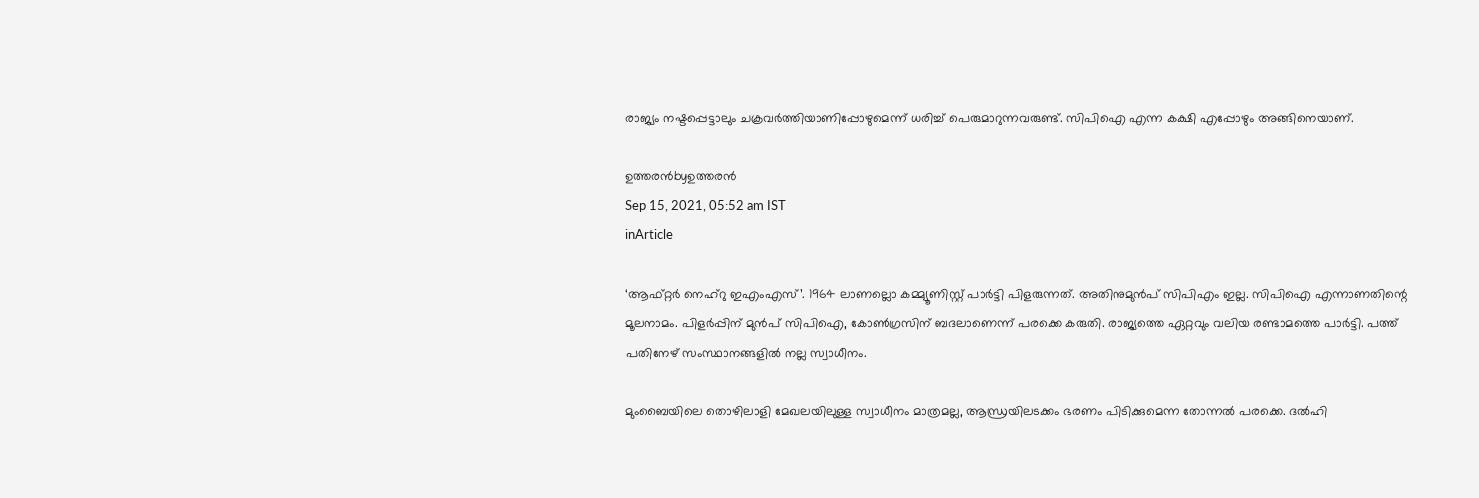രാജ്യം നഷ്ടപ്പെട്ടാലും ചക്രവര്‍ത്തിയാണിപ്പോഴുമെന്ന് ധരിച്ച് പെരുമാറുന്നവരുണ്ട്. സിപിഐ എന്ന കക്ഷി എപ്പോഴും അങ്ങിനെയാണ്.

ഉത്തരന്‍byഉത്തരന്‍
Sep 15, 2021, 05:52 am IST
inArticle

‘ആഫ്റ്റര്‍ നെഹ്‌റു ഇഎംഎസ്’. 1964 ലാണല്ലൊ കമ്മ്യൂണിസ്റ്റ് പാര്‍ട്ടി പിളരുന്നത്. അതിനുമുന്‍പ് സിപിഎം ഇല്ല. സിപിഐ എന്നാണതിന്റെ മൂലനാമം. പിളര്‍പ്പിന് മുന്‍പ് സിപിഐ, കോണ്‍ഗ്രസിന് ബദലാണെന്ന് പരക്കെ കരുതി. രാജ്യത്തെ ഏറ്റവും വലിയ രണ്ടാമത്തെ പാര്‍ട്ടി. പത്ത് പതിനേഴ് സംസ്ഥാനങ്ങളില്‍ നല്ല സ്വാധീനം.

മുംബൈയിലെ തൊഴിലാളി മേഖലയിലുള്ള സ്വാധീനം മാത്രമല്ല, ആന്ധ്രയിലടക്കം ഭരണം പിടിക്കുമെന്ന തോന്നല്‍ പരക്കെ. ദല്‍ഹി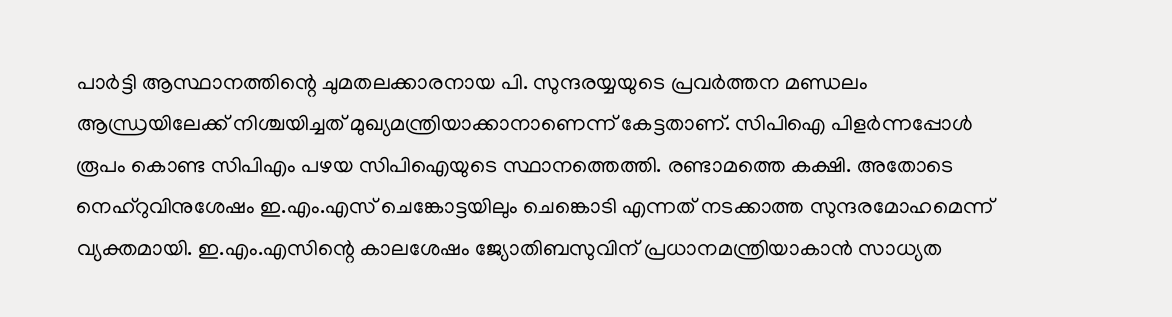പാര്‍ട്ടി ആസ്ഥാനത്തിന്റെ ചുമതലക്കാരനായ പി. സുന്ദരയ്യയുടെ പ്രവര്‍ത്തന മണ്ഡലം ആന്ധ്രയിലേക്ക് നിശ്ചയിച്ചത് മുഖ്യമന്ത്രിയാക്കാനാണെന്ന് കേട്ടതാണ്. സിപിഐ പിളര്‍ന്നപ്പോള്‍ രൂപം കൊണ്ട സിപിഎം പഴയ സിപിഐയുടെ സ്ഥാനത്തെത്തി. രണ്ടാമത്തെ കക്ഷി. അതോടെ നെഹ്‌റുവിനുശേഷം ഇ.എം.എസ് ചെങ്കോട്ടയിലും ചെങ്കൊടി എന്നത് നടക്കാത്ത സുന്ദരമോഹമെന്ന് വ്യക്തമായി. ഇ.എം.എസിന്റെ കാലശേഷം ജ്യോതിബസുവിന് പ്രധാനമന്ത്രിയാകാന്‍ സാധ്യത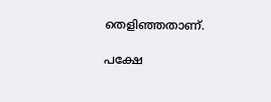തെളിഞ്ഞതാണ്.

പക്ഷേ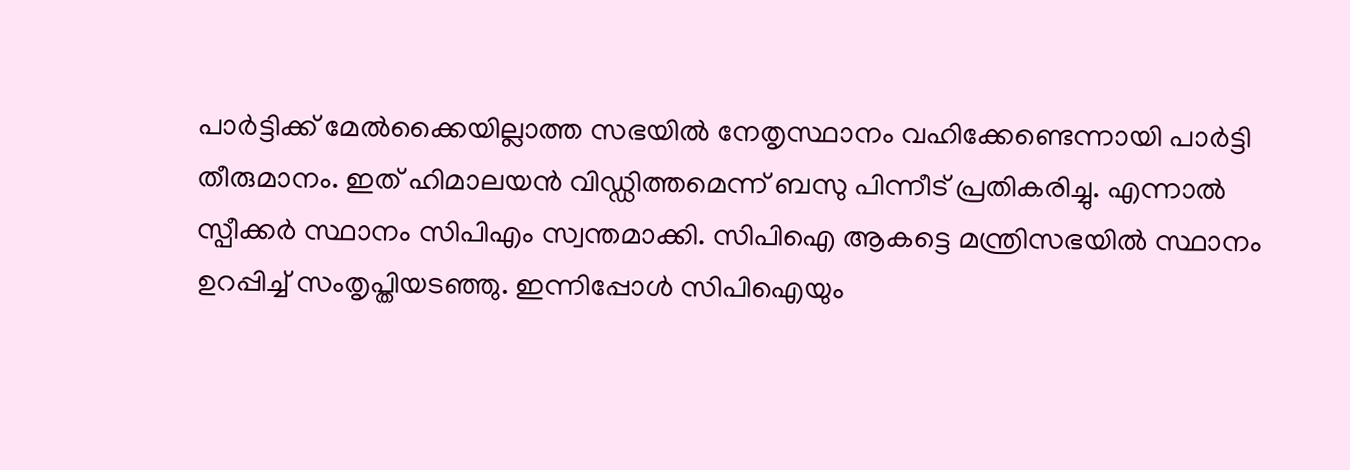പാര്‍ട്ടിക്ക് മേല്‍ക്കൈയില്ലാത്ത സഭയില്‍ നേതൃസ്ഥാനം വഹിക്കേണ്ടെന്നായി പാര്‍ട്ടി തീരുമാനം. ഇത് ഹിമാലയന്‍ വിഡ്ഡിത്തമെന്ന് ബസു പിന്നീട് പ്രതികരിച്ചു. എന്നാല്‍ സ്പീക്കര്‍ സ്ഥാനം സിപിഎം സ്വന്തമാക്കി. സിപിഐ ആകട്ടെ മന്ത്രിസഭയില്‍ സ്ഥാനം ഉറപ്പിച്ച് സംതൃപ്തിയടഞ്ഞു. ഇന്നിപ്പോള്‍ സിപിഐയും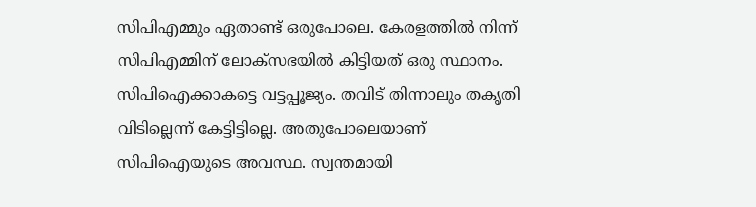സിപിഎമ്മും ഏതാണ്ട് ഒരുപോലെ. കേരളത്തില്‍ നിന്ന് സിപിഎമ്മിന് ലോക്‌സഭയില്‍ കിട്ടിയത് ഒരു സ്ഥാനം. സിപിഐക്കാകട്ടെ വട്ടപ്പൂജ്യം. തവിട് തിന്നാലും തകൃതി വിടില്ലെന്ന് കേട്ടിട്ടില്ലെ. അതുപോലെയാണ് സിപിഐയുടെ അവസ്ഥ. സ്വന്തമായി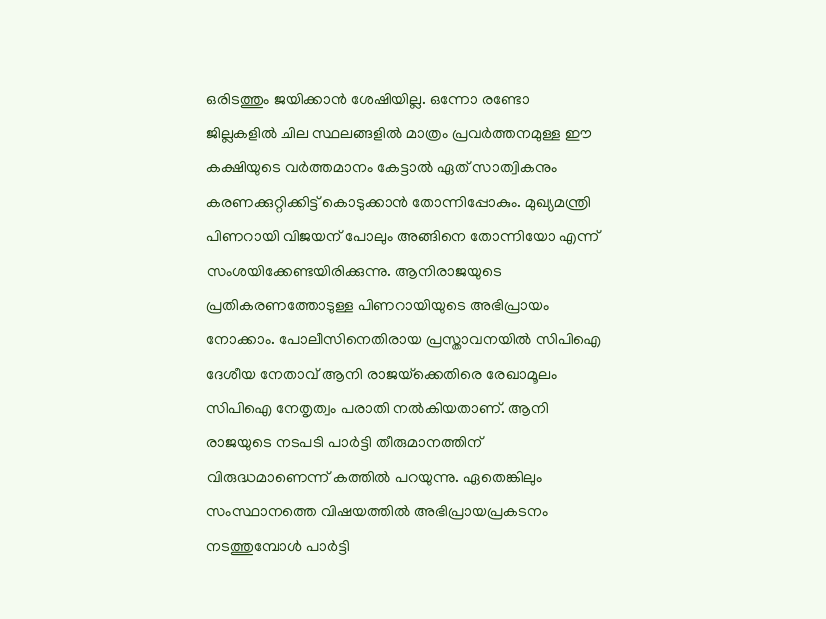ഒരിടത്തും ജയിക്കാന്‍ ശേഷിയില്ല. ഒന്നോ രണ്ടോ ജില്ലകളില്‍ ചില സ്ഥലങ്ങളില്‍ മാത്രം പ്രവര്‍ത്തനമുള്ള ഈ കക്ഷിയുടെ വര്‍ത്തമാനം കേട്ടാല്‍ ഏത് സാത്വികനും കരണക്കുറ്റിക്കിട്ട് കൊടുക്കാന്‍ തോന്നിപ്പോകും. മുഖ്യമന്ത്രി പിണറായി വിജയന് പോലും അങ്ങിനെ തോന്നിയോ എന്ന് സംശയിക്കേണ്ടയിരിക്കുന്നു. ആനിരാജയുടെ പ്രതികരണത്തോടുള്ള പിണറായിയുടെ അഭിപ്രായം നോക്കാം. പോലീസിനെതിരായ പ്രസ്താവനയില്‍ സിപിഐ ദേശീയ നേതാവ് ആനി രാജയ്‌ക്കെതിരെ രേഖാമൂലം സിപിഐ നേതൃത്വം പരാതി നല്‍കിയതാണ്. ആനി രാജയുടെ നടപടി പാര്‍ട്ടി തീരുമാനത്തിന് വിരുദ്ധമാണെന്ന് കത്തില്‍ പറയുന്നു. ഏതെങ്കിലും സംസ്ഥാനത്തെ വിഷയത്തില്‍ അഭിപ്രായപ്രകടനം നടത്തുമ്പോള്‍ പാര്‍ട്ടി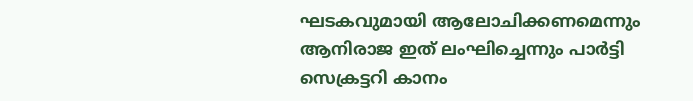ഘടകവുമായി ആലോചിക്കണമെന്നും ആനിരാജ ഇത് ലംഘിച്ചെന്നും പാര്‍ട്ടി സെക്രട്ടറി കാനം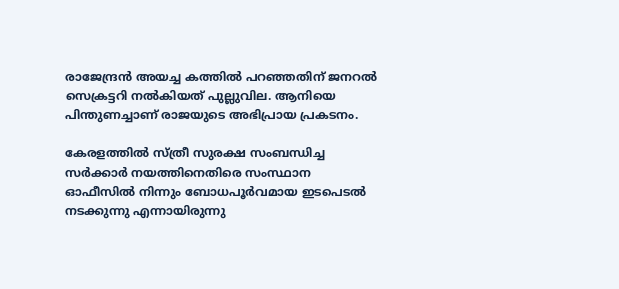രാജേന്ദ്രന്‍ അയച്ച കത്തില്‍ പറഞ്ഞതിന് ജനറല്‍ സെക്രട്ടറി നല്‍കിയത് പുല്ലുവില. ആനിയെ പിന്തുണച്ചാണ് രാജയുടെ അഭിപ്രായ പ്രകടനം.

കേരളത്തില്‍ സ്ത്രീ സുരക്ഷ സംബന്ധിച്ച സര്‍ക്കാര്‍ നയത്തിനെതിരെ സംസ്ഥാന ഓഫീസില്‍ നിന്നും ബോധപൂര്‍വമായ ഇടപെടല്‍ നടക്കുന്നു എന്നായിരുന്നു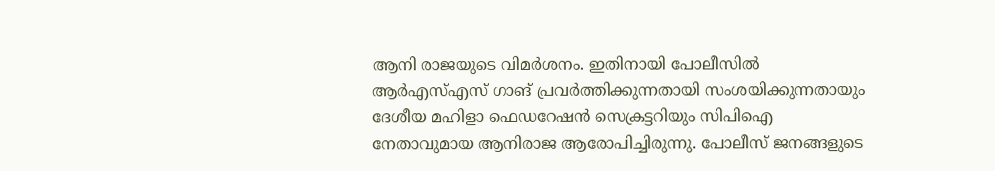ആനി രാജയുടെ വിമര്‍ശനം. ഇതിനായി പോലീസില്‍ ആര്‍എസ്എസ് ഗാങ് പ്രവര്‍ത്തിക്കുന്നതായി സംശയിക്കുന്നതായും ദേശീയ മഹിളാ ഫെഡറേഷന്‍ സെക്രട്ടറിയും സിപിഐ നേതാവുമായ ആനിരാജ ആരോപിച്ചിരുന്നു. പോലീസ് ജനങ്ങളുടെ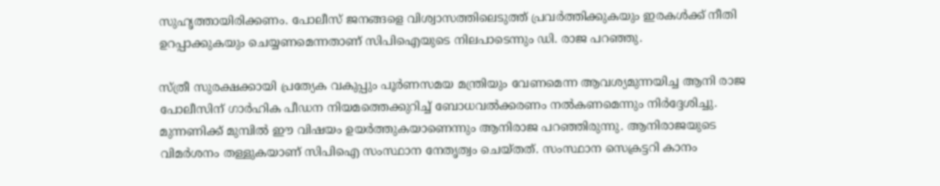സുഹൃത്തായിരിക്കണം. പോലീസ് ജനങ്ങളെ വിശ്വാസത്തിലെടുത്ത് പ്രവര്‍ത്തിക്കുകയും ഇരകള്‍ക്ക് നീതി ഉറപ്പാക്കുകയും ചെയ്യണമെന്നതാണ് സിപിഐയുടെ നിലപാടെന്നും ഡി. രാജ പറഞ്ഞു.

സ്ത്രീ സുരക്ഷക്കായി പ്രത്യേക വകുപ്പും പൂര്‍ണസമയ മന്ത്രിയും വേണമെന്ന ആവശ്യമുന്നയിച്ച ആനി രാജ പോലീസിന് ഗാര്‍ഹിക പീഡന നിയമത്തെക്കുറിച്ച് ബോധവല്‍ക്കരണം നല്‍കണമെന്നും നിര്‍ദ്ദേശിച്ചു. മുന്നണിക്ക് മുമ്പില്‍ ഈ വിഷയം ഉയര്‍ത്തുകയാണെന്നും ആനിരാജ പറഞ്ഞിരുന്നു. ആനിരാജയുടെ വിമര്‍ശനം തള്ളുകയാണ് സിപിഐ സംസ്ഥാന നേതൃത്വം ചെയ്തത്. സംസ്ഥാന സെക്രട്ടറി കാനം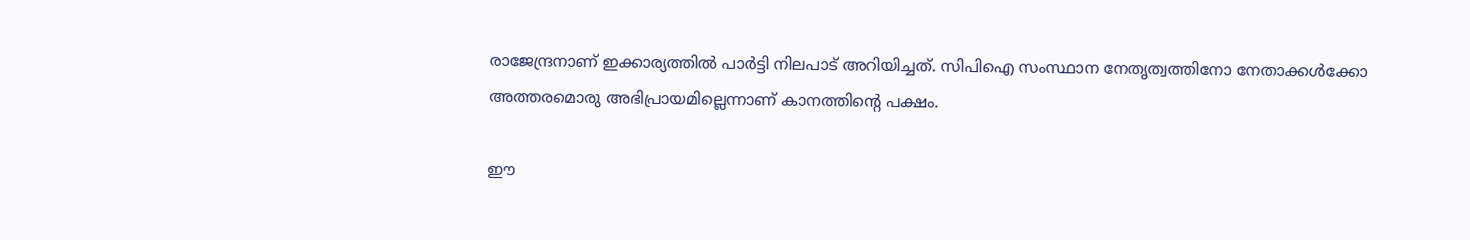രാജേന്ദ്രനാണ് ഇക്കാര്യത്തില്‍ പാര്‍ട്ടി നിലപാട് അറിയിച്ചത്. സിപിഐ സംസ്ഥാന നേതൃത്വത്തിനോ നേതാക്കള്‍ക്കോ അത്തരമൊരു അഭിപ്രായമില്ലെന്നാണ് കാനത്തിന്റെ പക്ഷം.

ഈ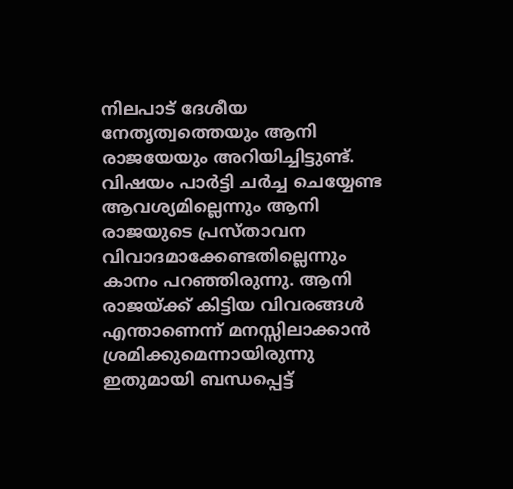നിലപാട് ദേശീയ നേതൃത്വത്തെയും ആനി രാജയേയും അറിയിച്ചിട്ടുണ്ട്. വിഷയം പാര്‍ട്ടി ചര്‍ച്ച ചെയ്യേണ്ട ആവശ്യമില്ലെന്നും ആനി രാജയുടെ പ്രസ്താവന വിവാദമാക്കേണ്ടതില്ലെന്നും കാനം പറഞ്ഞിരുന്നു. ആനി രാജയ്‌ക്ക് കിട്ടിയ വിവരങ്ങള്‍ എന്താണെന്ന് മനസ്സിലാക്കാന്‍ ശ്രമിക്കുമെന്നായിരുന്നു ഇതുമായി ബന്ധപ്പെട്ട്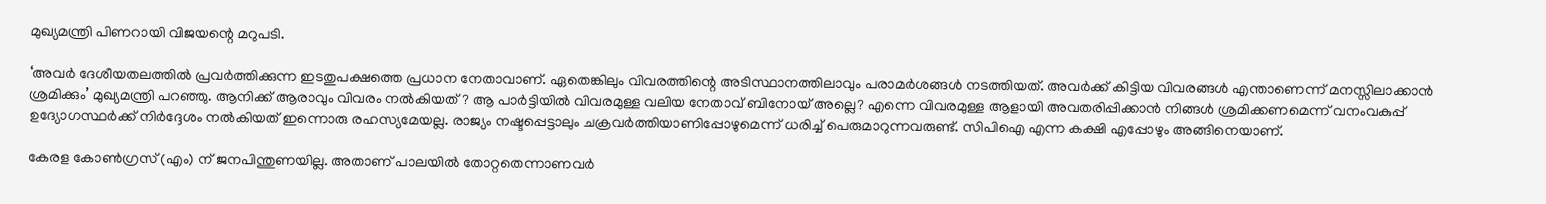മുഖ്യമന്ത്രി പിണറായി വിജയന്റെ മറുപടി.

‘അവര്‍ ദേശീയതലത്തില്‍ പ്രവര്‍ത്തിക്കുന്ന ഇടതുപക്ഷത്തെ പ്രധാന നേതാവാണ്. ഏതെങ്കിലും വിവരത്തിന്റെ അടിസ്ഥാനത്തിലാവും പരാമര്‍ശങ്ങള്‍ നടത്തിയത്. അവര്‍ക്ക് കിട്ടിയ വിവരങ്ങള്‍ എന്താണെന്ന് മനസ്സിലാക്കാന്‍ ശ്രമിക്കും’ മുഖ്യമന്ത്രി പറഞ്ഞു. ആനിക്ക് ആരാവും വിവരം നല്‍കിയത്? ആ പാര്‍ട്ടിയില്‍ വിവരമുള്ള വലിയ നേതാവ് ബിനോയ് അല്ലെ? എന്നെ വിവരമുള്ള ആളായി അവതരിപ്പിക്കാന്‍ നിങ്ങള്‍ ശ്രമിക്കണമെന്ന് വനംവകുപ്പ് ഉദ്യോഗസ്ഥര്‍ക്ക് നിര്‍ദ്ദേശം നല്‍കിയത് ഇന്നൊരു രഹസ്യമേയല്ല. രാജ്യം നഷ്ടപ്പെട്ടാലും ചക്രവര്‍ത്തിയാണിപ്പോഴുമെന്ന് ധരിച്ച് പെരുമാറുന്നവരുണ്ട്. സിപിഐ എന്ന കക്ഷി എപ്പോഴും അങ്ങിനെയാണ്.

കേരള കോണ്‍ഗ്രസ് (എം) ന് ജനപിന്തുണയില്ല. അതാണ് പാലയില്‍ തോറ്റതെന്നാണവര്‍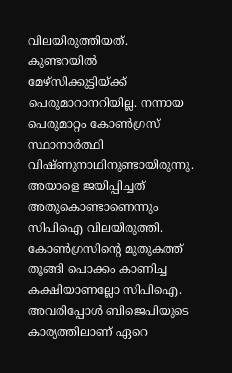വിലയിരുത്തിയത്. കുണ്ടറയില്‍ മേഴ്‌സിക്കുട്ടിയ്‌ക്ക് പെരുമാറാനറിയില്ല. നന്നായ പെരുമാറ്റം കോണ്‍ഗ്രസ് സ്ഥാനാര്‍ത്ഥി വിഷ്ണുനാഥിനുണ്ടായിരുന്നു. അയാളെ ജയിപ്പിച്ചത് അതുകൊണ്ടാണെന്നും സിപിഐ വിലയിരുത്തി. കോണ്‍ഗ്രസിന്റെ മുതുകത്ത് തൂങ്ങി പൊക്കം കാണിച്ച കക്ഷിയാണല്ലോ സിപിഐ. അവരിപ്പോള്‍ ബിജെപിയുടെ കാര്യത്തിലാണ് ഏറെ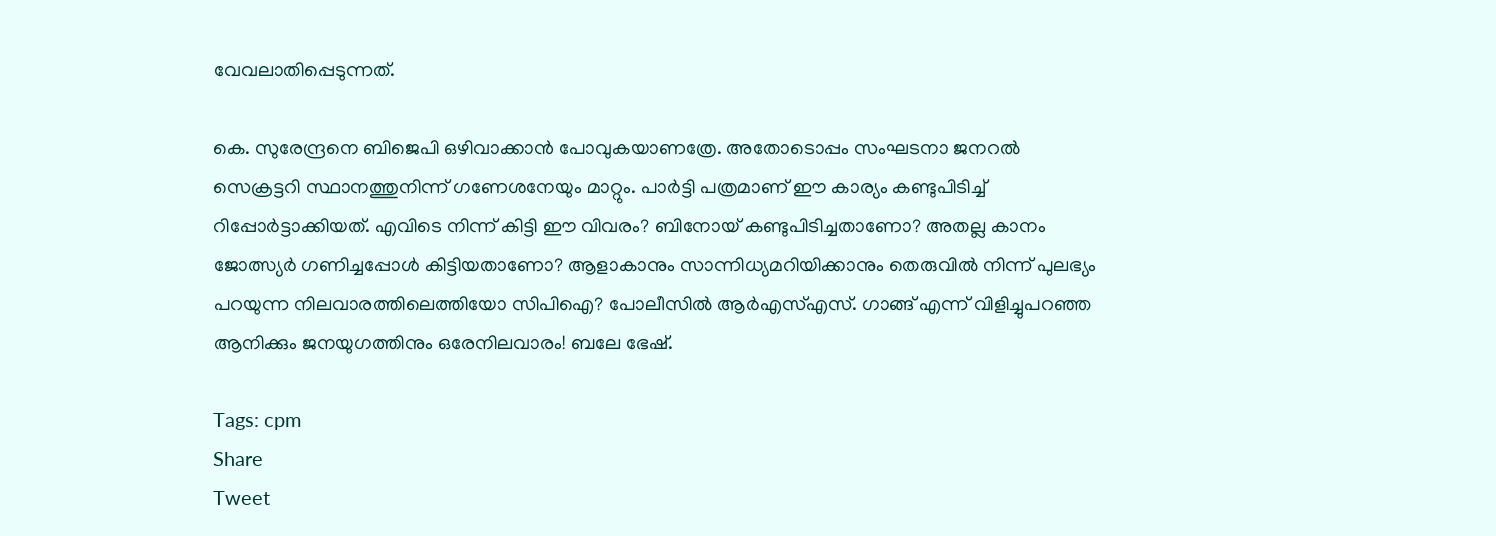വേവലാതിപ്പെടുന്നത്.

കെ. സുരേന്ദ്രനെ ബിജെപി ഒഴിവാക്കാന്‍ പോവുകയാണത്രേ. അതോടൊപ്പം സംഘടനാ ജനറല്‍ സെക്രട്ടറി സ്ഥാനത്തുനിന്ന് ഗണേശനേയും മാറ്റും. പാര്‍ട്ടി പത്രമാണ് ഈ കാര്യം കണ്ടുപിടിച്ച് റിപ്പോര്‍ട്ടാക്കിയത്. എവിടെ നിന്ന് കിട്ടി ഈ വിവരം? ബിനോയ് കണ്ടുപിടിച്ചതാണോ? അതല്ല കാനം ജോത്സ്യര്‍ ഗണിച്ചപ്പോള്‍ കിട്ടിയതാണോ? ആളാകാനും സാന്നിധ്യമറിയിക്കാനും തെരുവില്‍ നിന്ന് പുലഭ്യം പറയുന്ന നിലവാരത്തിലെത്തിയോ സിപിഐ? പോലീസില്‍ ആര്‍എസ്എസ്. ഗാങ്ങ് എന്ന് വിളിച്ചുപറഞ്ഞ ആനിക്കും ജനയുഗത്തിനും ഒരേനിലവാരം! ബലേ ഭേഷ്.

Tags: cpm
Share
Tweet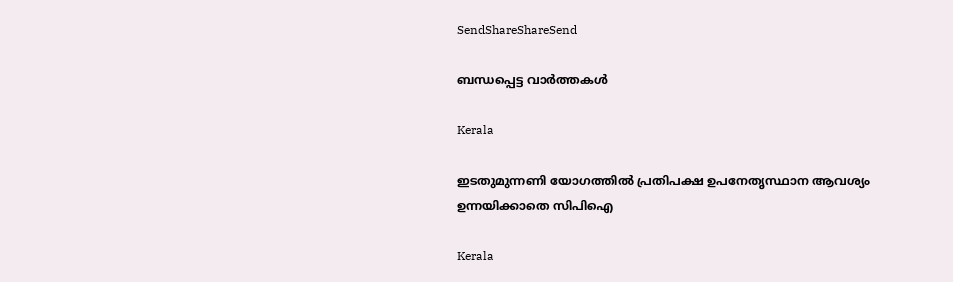SendShareShareSend

ബന്ധപ്പെട്ട വാര്‍ത്തകള്‍

Kerala

ഇടതുമുന്നണി യോഗത്തില്‍ പ്രതിപക്ഷ ഉപനേതൃസ്ഥാന ആവശ്യം ഉന്നയിക്കാതെ സിപിഐ

Kerala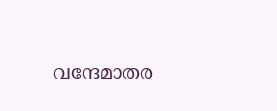വന്ദേമാതര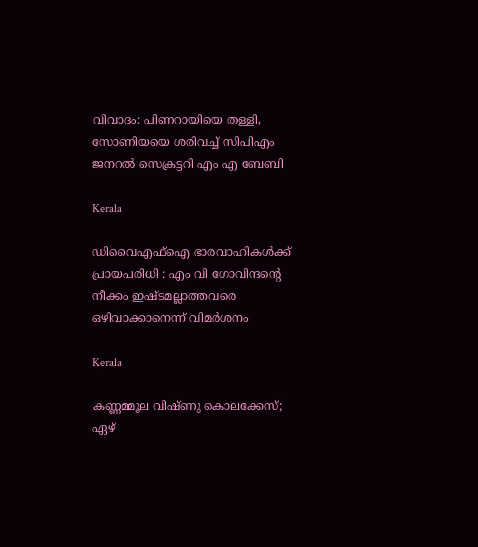വിവാദം: പിണറായിയെ തള്ളി, സോണിയയെ ശരിവച്ച് സിപിഎം ജനറല്‍ സെക്രട്ടറി എം എ ബേബി

Kerala

ഡിവൈഎഫ്‌ഐ ഭാരവാഹികള്‍ക്ക് പ്രായപരിധി : എം വി ഗോവിന്ദന്റെ നീക്കം ഇഷ്ടമല്ലാത്തവരെ ഒഴിവാക്കാനെന്ന് വിമര്‍ശനം

Kerala

കണ്ണമ്മൂല വിഷ്‌ണു കൊലക്കേസ്; ഏഴ്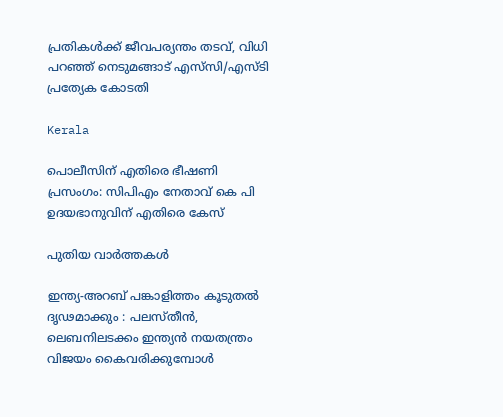പ്രതികൾക്ക് ജീവപര്യന്തം തടവ്, വിധി പറഞ്ഞ് നെടുമങ്ങാട് എസ്‌സി/എസ്‌ടി പ്രത്യേക കോടതി

Kerala

പൊലീസിന് എതിരെ ഭീഷണി പ്രസംഗം: സിപിഎം നേതാവ് കെ പി ഉദയഭാനുവിന് എതിരെ കേസ്

പുതിയ വാര്‍ത്തകള്‍

ഇന്ത്യ-അറബ് പങ്കാളിത്തം കൂടുതൽ ദൃഢമാക്കും : പലസ്തീൻ, ലെബനിലടക്കം ഇന്ത്യൻ നയതന്ത്രം വിജയം കൈവരിക്കുമ്പോൾ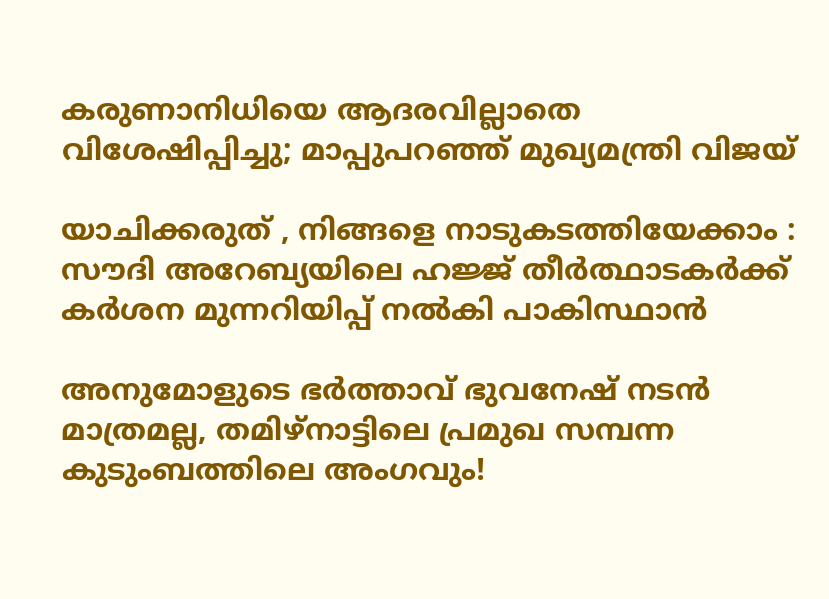കരുണാനിധിയെ ആദരവില്ലാതെ വിശേഷിപ്പിച്ചു; മാപ്പുപറഞ്ഞ് മുഖ്യമന്ത്രി വിജയ്

യാചിക്കരുത് , നിങ്ങളെ നാടുകടത്തിയേക്കാം : സൗദി അറേബ്യയിലെ ഹജ്ജ് തീർത്ഥാടകർക്ക് കർശന മുന്നറിയിപ്പ് നൽകി പാകിസ്ഥാൻ

അനുമോളുടെ ഭർത്താവ് ഭുവനേഷ് നടൻ മാത്രമല്ല, തമിഴ്‌നാട്ടിലെ പ്രമുഖ സമ്പന്ന കുടുംബത്തിലെ അംഗവും!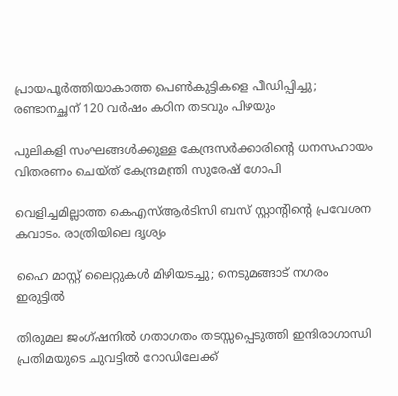പ്രായപൂര്‍ത്തിയാകാത്ത പെണ്‍കുട്ടികളെ പീഡിപ്പിച്ചു; രണ്ടാനച്ഛന് 120 വര്‍ഷം കഠിന തടവും പിഴയും

പുലികളി സംഘങ്ങള്‍ക്കുള്ള കേന്ദ്രസര്‍ക്കാരിന്റെ ധനസഹായം വിതരണം ചെയ്ത് കേന്ദ്രമന്ത്രി സുരേഷ് ഗോപി

വെളിച്ചമില്ലാത്ത കെഎസ്ആര്‍ടിസി ബസ് സ്റ്റാന്റിന്റെ പ്രവേശന കവാടം. രാത്രിയിലെ ദൃശ്യം

ഹൈ മാസ്റ്റ് ലൈറ്റുകള്‍ മിഴിയടച്ചു; നെടുമങ്ങാട് നഗരം ഇരുട്ടില്‍

തിരുമല ജംഗ്ഷനില്‍ ഗതാഗതം തടസ്സപ്പെടുത്തി ഇന്ദിരാഗാന്ധി പ്രതിമയുടെ ചുവട്ടില്‍ റോഡിലേക്ക്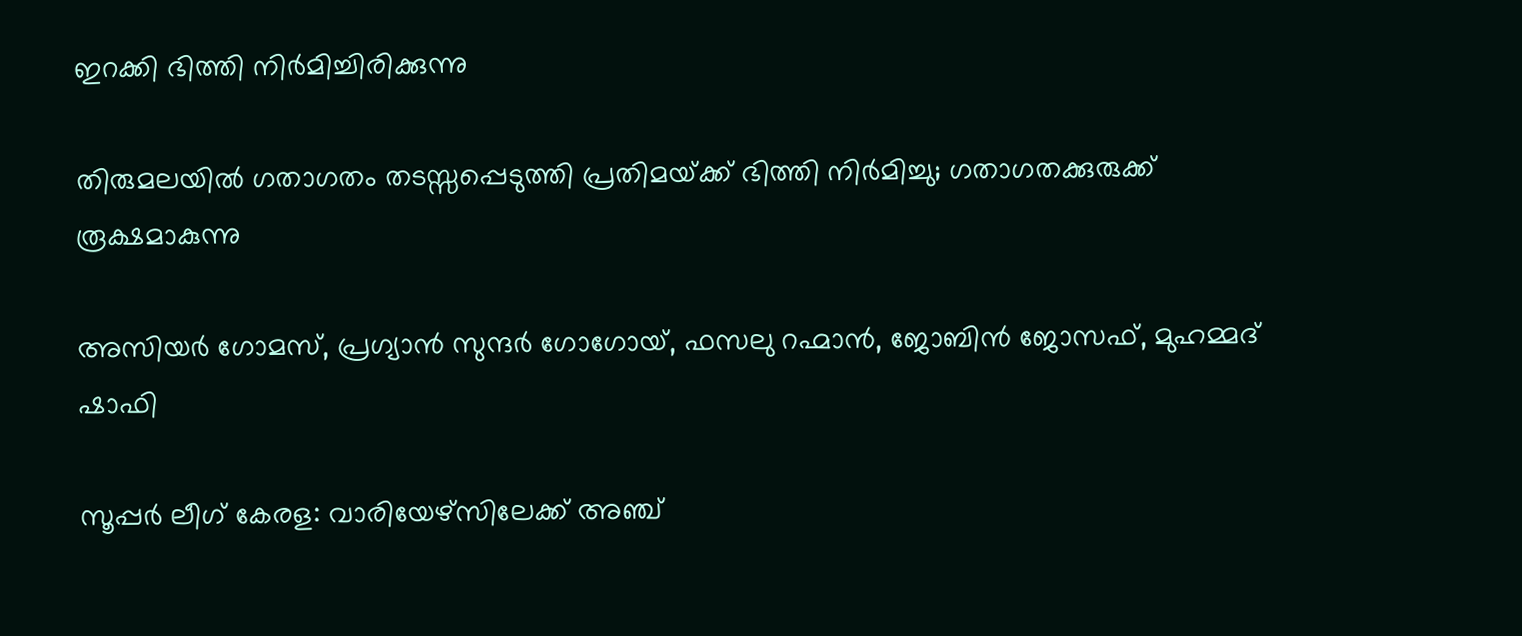ഇറക്കി ഭിത്തി നിര്‍മിച്ചിരിക്കുന്നു

തിരുമലയില്‍ ഗതാഗതം തടസ്സപ്പെടുത്തി പ്രതിമയ്‌ക്ക് ഭിത്തി നിര്‍മിച്ചു; ഗതാഗതക്കുരുക്ക് രൂക്ഷമാകുന്നു

അസിയര്‍ ഗോമസ്, പ്രഗ്യാന്‍ സുന്ദര്‍ ഗോഗോയ്, ഫസലു റഹ്മാന്‍, ജോബിന്‍ ജോസഫ്, മുഹമ്മദ് ഷാഫി

സൂപ്പര്‍ ലീഗ് കേരള: വാരിയേഴ്‌സിലേക്ക് അഞ്ച്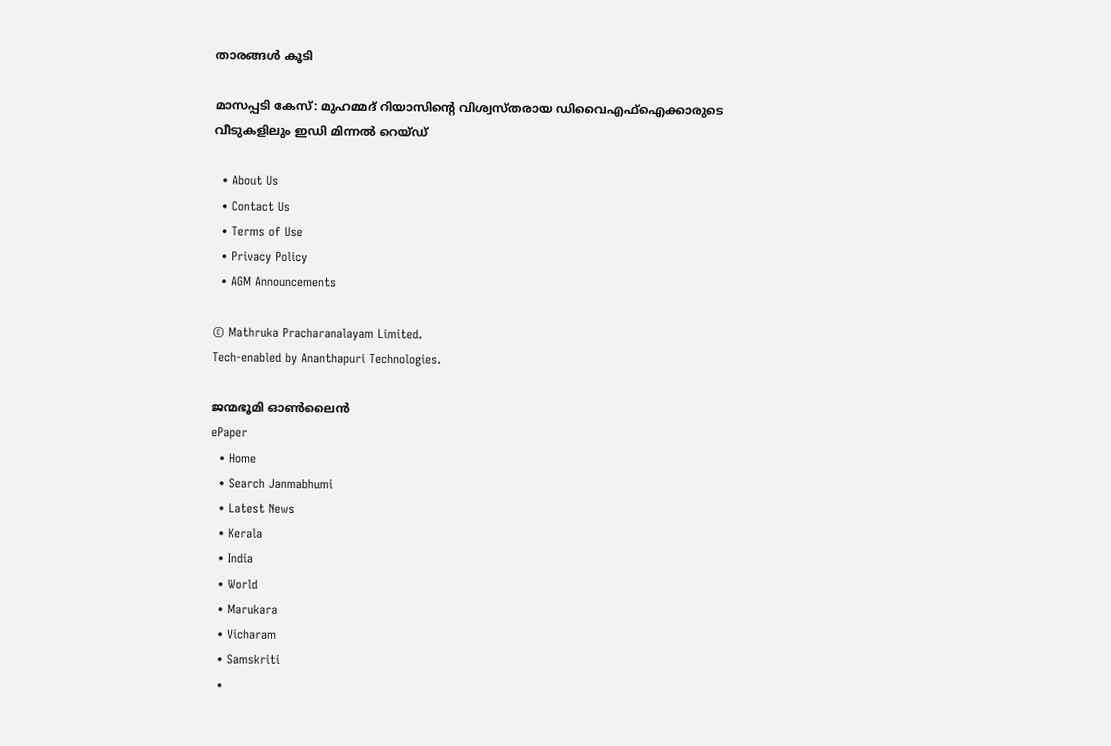താരങ്ങള്‍ കൂടി

മാസപ്പടി കേസ്: മുഹമ്മദ് റിയാസിന്റെ വിശ്വസ്തരായ ഡിവൈഎഫ്ഐക്കാരുടെ വീടുകളിലും ഇഡി മിന്നൽ റെയ്ഡ്‌

  • About Us
  • Contact Us
  • Terms of Use
  • Privacy Policy
  • AGM Announcements

© Mathruka Pracharanalayam Limited.
Tech-enabled by Ananthapuri Technologies.

ജന്മഭൂമി ഓണ്‍ലൈന്‍
ePaper
  • Home
  • Search Janmabhumi
  • Latest News
  • Kerala
  • India
  • World
  • Marukara
  • Vicharam
  • Samskriti
  •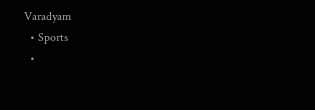Varadyam
  • Sports
  •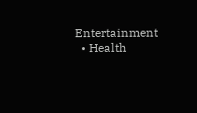Entertainment
  • Health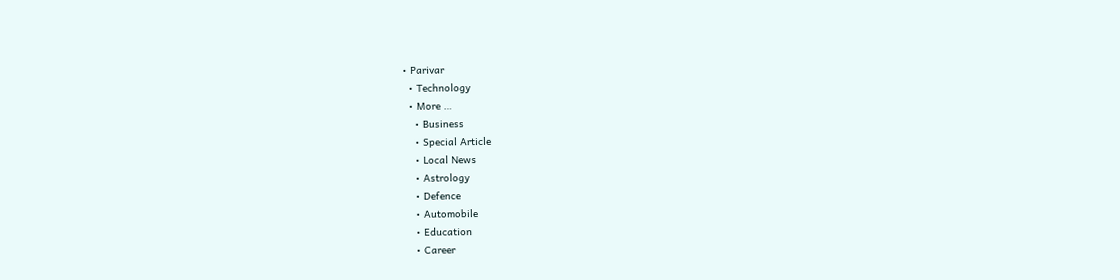• Parivar
  • Technology
  • More …
    • Business
    • Special Article
    • Local News
    • Astrology
    • Defence
    • Automobile
    • Education
    • Career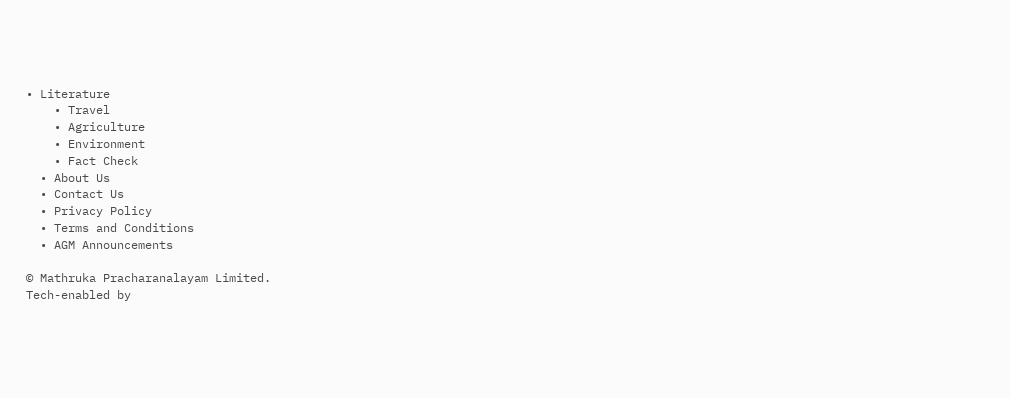• Literature
    • Travel
    • Agriculture
    • Environment
    • Fact Check
  • About Us
  • Contact Us
  • Privacy Policy
  • Terms and Conditions
  • AGM Announcements

© Mathruka Pracharanalayam Limited.
Tech-enabled by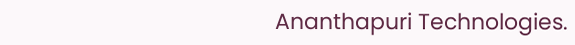Ananthapuri Technologies.